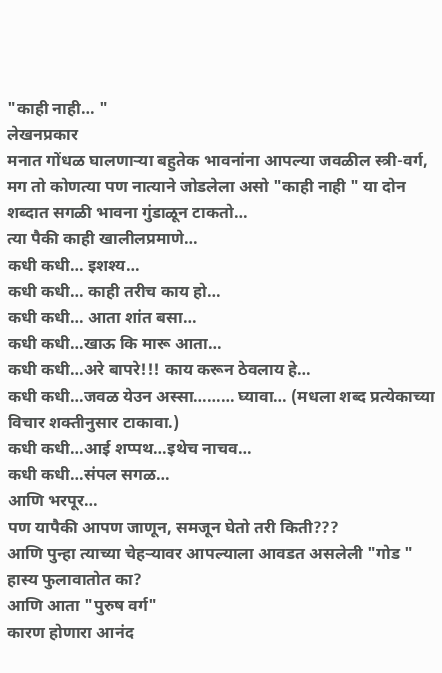"काही नाही… "
लेखनप्रकार
मनात गोंधळ घालणाऱ्या बहुतेक भावनांना आपल्या जवळील स्त्री-वर्ग, मग तो कोणत्या पण नात्याने जोडलेला असो "काही नाही " या दोन शब्दात सगळी भावना गुंडाळून टाकतो…
त्या पैकी काही खालीलप्रमाणे…
कधी कधी… इशश्य…
कधी कधी… काही तरीच काय हो…
कधी कधी… आता शांत बसा…
कधी कधी…खाऊ कि मारू आता…
कधी कधी…अरे बापरे!!! काय करून ठेवलाय हे…
कधी कधी…जवळ येउन अस्सा……… घ्यावा… (मधला शब्द प्रत्येकाच्या विचार शक्तीनुसार टाकावा.)
कधी कधी…आई शप्पथ…इथेच नाचव…
कधी कधी…संपल सगळ…
आणि भरपूर…
पण यापैकी आपण जाणून, समजून घेतो तरी किती???
आणि पुन्हा त्याच्या चेहऱ्यावर आपल्याला आवडत असलेली "गोड " हास्य फुलावातोत का?
आणि आता "पुरुष वर्ग"
कारण होणारा आनंद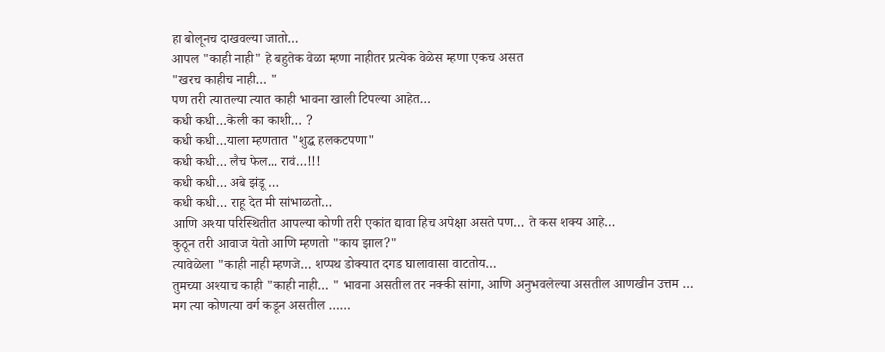हा बोलूनच दाखवल्या जातो…
आपल "काही नाही" हे बहुतेक वेळा म्हणा नाहीतर प्रत्येक वेळेस म्हणा एकच असत
"खरच काहीच नाही… "
पण तरी त्यातल्या त्यात काही भावना खाली टिपल्या आहेत…
कधी कधी…केली का काशी… ?
कधी कधी…याला म्हणतात "शुद्ध हलकटपणा"
कधी कधी… लैच फेल... रावं…!!!
कधी कधी… अबे झंडू …
कधी कधी… राहू देत मी सांभाळतो…
आणि अश्या परिस्थितीत आपल्या कोणी तरी एकांत द्यावा हिच अपेक्षा असते पण… ते कस शक्य आहे…
कुठून तरी आवाज येतो आणि म्हणतो "काय झाल?"
त्यावेळेला "काही नाही म्हणजे… शप्पथ डोक्यात दगड घालावासा वाटतोय…
तुमच्या अश्याच काही "काही नाही… " भावना असतील तर नक्की सांगा, आणि अनुभवलेल्या असतील आणखीन उत्तम …
मग त्या कोणत्या वर्ग कडून असतील ……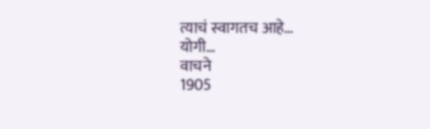त्याचं स्वागतच आहे…
योगी…
वाचने
1905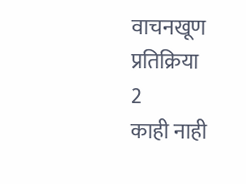वाचनखूण
प्रतिक्रिया
2
काही नाही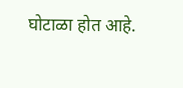घोटाळा होत आहे.